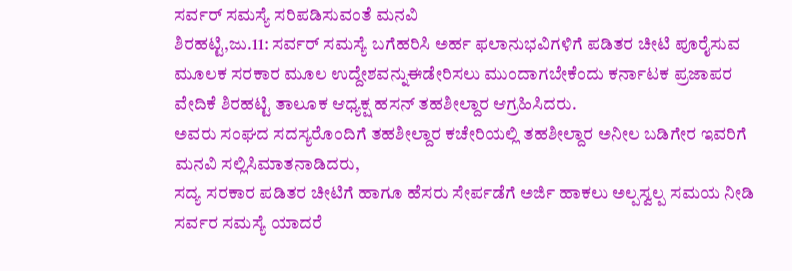ಸರ್ವರ್ ಸಮಸ್ಯೆ ಸರಿಪಡಿಸುವಂತೆ ಮನವಿ
ಶಿರಹಟ್ಟಿ,ಜು.11: ಸರ್ವರ್ ಸಮಸ್ಯೆ ಬಗೆಹರಿಸಿ ಅರ್ಹ ಫಲಾನುಭವಿಗಳಿಗೆ ಪಡಿತರ ಚೀಟಿ ಪೂರೈಸುವ ಮೂಲಕ ಸರಕಾರ ಮೂಲ ಉದ್ದೇಶವನ್ನುಈಡೇರಿಸಲು ಮುಂದಾಗಬೇಕೆಂದು ಕರ್ನಾಟಕ ಪ್ರಜಾಪರ ವೇದಿಕೆ ಶಿರಹಟ್ಟಿ ತಾಲೂಕ ಆಧ್ಯಕ್ಷ ಹಸನ್ ತಹಶೀಲ್ದಾರ ಆಗ್ರಹಿಸಿದರು.
ಅವರು ಸಂಘದ ಸದಸ್ಯರೊಂದಿಗೆ ತಹಶೀಲ್ದಾರ ಕಚೇರಿಯಲ್ಲಿ ತಹಶೀಲ್ದಾರ ಅನೀಲ ಬಡಿಗೇರ ಇವರಿಗೆ ಮನವಿ ಸಲ್ಲಿಸಿಮಾತನಾಡಿದರು,
ಸದ್ಯ ಸರಕಾರ ಪಡಿತರ ಚೀಟಿಗೆ ಹಾಗೂ ಹೆಸರು ಸೇರ್ಪಡೆಗೆ ಅರ್ಜಿ ಹಾಕಲು ಅಲ್ಪಸ್ವಲ್ಪ ಸಮಯ ನೀಡಿ ಸರ್ವರ ಸಮಸ್ಯೆ ಯಾದರೆ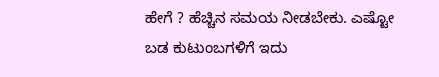ಹೇಗೆ ? ಹೆಚ್ಚಿನ ಸಮಯ ನೀಡಬೇಕು. ಎಷ್ಟೋ ಬಡ ಕುಟುಂಬಗಳಿಗೆ ಇದು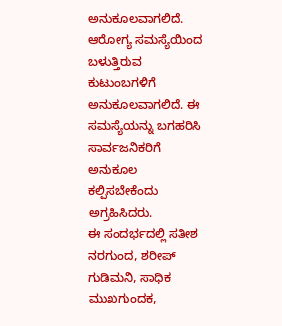ಅನುಕೂಲವಾಗಲಿದೆ. ಆರೋಗ್ಯ ಸಮಸ್ಯೆಯಿಂದ ಬಳುತ್ತಿರುವ ಕುಟುಂಬಗಳಿಗೆ ಅನುಕೂಲವಾಗಲಿದೆ. ಈ ಸಮಸ್ಯೆಯನ್ನು ಬಗಹರಿಸಿ ಸಾರ್ವಜನಿಕರಿಗೆ ಅನುಕೂಲ ಕಲ್ಪಿಸಬೇಕೆಂದು ಅಗ್ರಹಿಸಿದರು.
ಈ ಸಂದರ್ಭದಲ್ಲಿ ಸತೀಶ ನರಗುಂದ, ಶರೀಪ್ ಗುಡಿಮನಿ, ಸಾಧಿಕ ಮುಖಗುಂದಕ,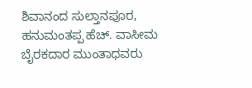ಶಿವಾನಂದ ಸುಲ್ತಾನಪೂರ, ಹನುಮಂತಪ್ಪ ಹೆಚ್. ವಾಸೀಮ ಬೈರಕದಾರ ಮುಂತಾಧವರು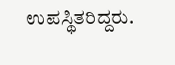ಉಪಸ್ಥಿತರಿದ್ದರು.